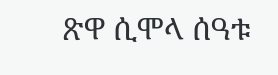ጽዋ ሲሞላ ሰዓቱ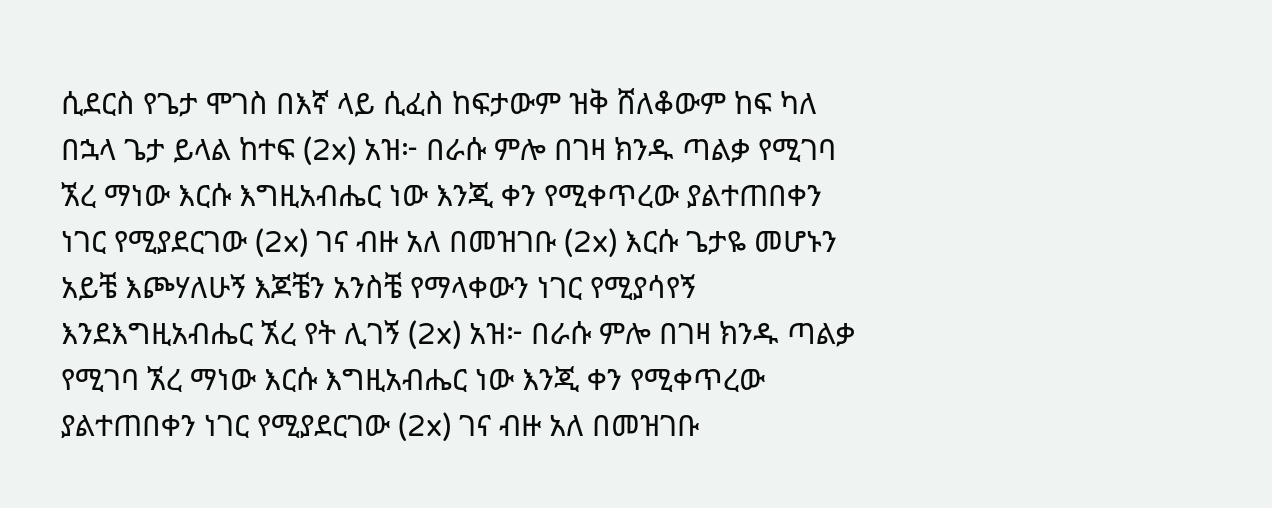ሲደርስ የጌታ ሞገስ በእኛ ላይ ሲፈስ ከፍታውም ዝቅ ሸለቆውም ከፍ ካለ በኋላ ጌታ ይላል ከተፍ (2x) አዝ፦ በራሱ ምሎ በገዛ ክንዱ ጣልቃ የሚገባ ኧረ ማነው እርሱ እግዚአብሔር ነው እንጂ ቀን የሚቀጥረው ያልተጠበቀን ነገር የሚያደርገው (2x) ገና ብዙ አለ በመዝገቡ (2x) እርሱ ጌታዬ መሆኑን አይቼ እጮሃለሁኝ እጆቼን አንስቼ የማላቀውን ነገር የሚያሳየኝ እንደእግዚአብሔር ኧረ የት ሊገኝ (2x) አዝ፦ በራሱ ምሎ በገዛ ክንዱ ጣልቃ የሚገባ ኧረ ማነው እርሱ እግዚአብሔር ነው እንጂ ቀን የሚቀጥረው ያልተጠበቀን ነገር የሚያደርገው (2x) ገና ብዙ አለ በመዝገቡ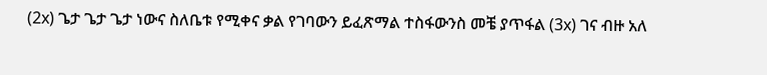(2x) ጌታ ጌታ ጌታ ነውና ስለቤቱ የሚቀና ቃል የገባውን ይፈጽማል ተስፋውንስ መቼ ያጥፋል (3x) ገና ብዙ አለ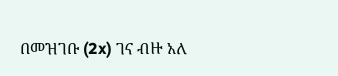በመዝገቡ (2x) ገና ብዙ አለ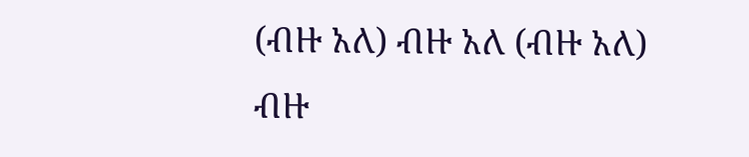(ብዙ አለ) ብዙ አለ (ብዙ አለ) ብዙ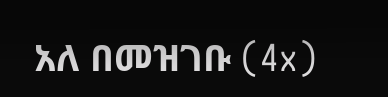አለ በመዝገቡ (4x)